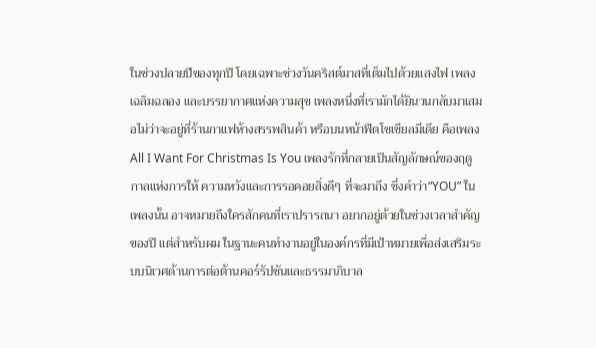ในช่วงปลายปีของทุกปี โดยเฉพาะช่วงวันคริสต์มาสที่เต็มไปด้วยแสงไฟ เพลงเฉลิมฉลอง และบรรยากาศแห่งความสุข เพลงหนึ่งที่เรามักได้ยินวนกลับมาเสมอไม่ว่าจะอยู่ที่ร้านกาแฟห้างสรรพสินค้า หรือบนหน้าฟีดโซเชียลมีเดีย คือเพลง All I Want For Christmas Is You เพลงรักที่กลายเป็นสัญลักษณ์ของฤดูกาลแห่งการให้ ความหวังและการรอคอยสิ่งดีๆ ที่จะมาถึง ซึ่งคำว่า“YOU” ในเพลงนั้น อาจหมายถึงใครสักคนที่เราปรารถนา อยากอยู่ด้วยในช่วงเวลาสำคัญของปี แต่สำหรับผม ในฐานะคนทำงานอยู่ในองค์กรที่มีเป้าหมายเพื่อส่งเสริมระบบนิเวศด้านการต่อต้านคอร์รัปชันและธรรมาภิบาล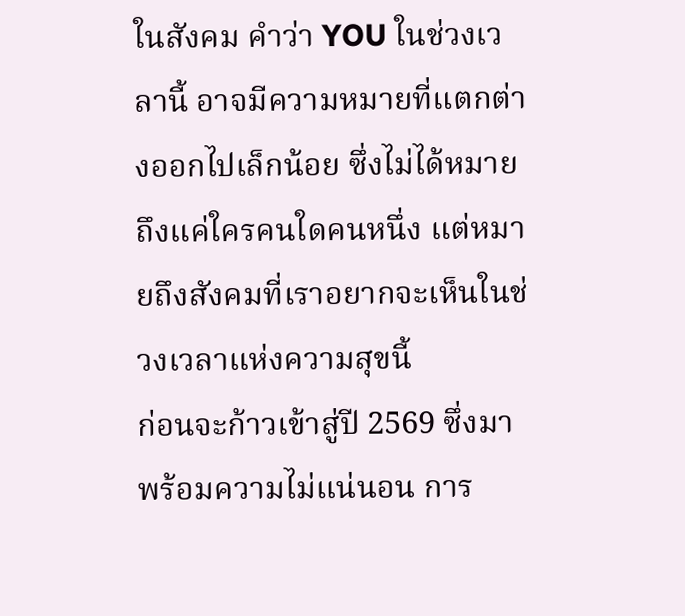ในสังคม คำว่า YOU ในช่วงเวลานี้ อาจมีความหมายที่แตกต่างออกไปเล็กน้อย ซึ่งไม่ได้หมายถึงแค่ใครคนใดคนหนึ่ง แต่หมายถึงสังคมที่เราอยากจะเห็นในช่วงเวลาแห่งความสุขนี้
ก่อนจะก้าวเข้าสู่ปี 2569 ซึ่งมาพร้อมความไม่แน่นอน การ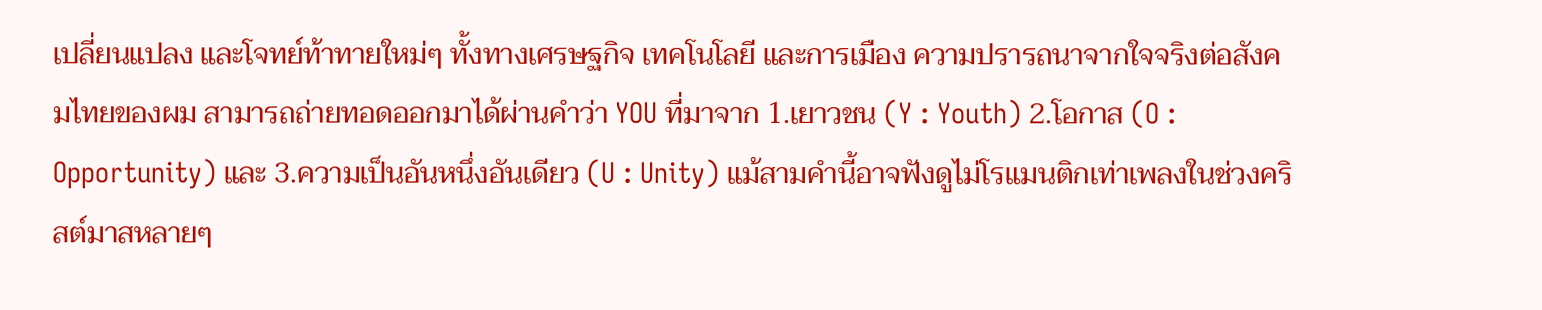เปลี่ยนแปลง และโจทย์ท้าทายใหม่ๆ ทั้งทางเศรษฐกิจ เทคโนโลยี และการเมือง ความปรารถนาจากใจจริงต่อสังคมไทยของผม สามารถถ่ายทอดออกมาได้ผ่านคำว่า YOU ที่มาจาก 1.เยาวชน (Y : Youth) 2.โอกาส (O : Opportunity) และ 3.ความเป็นอันหนึ่งอันเดียว (U : Unity) แม้สามคำนี้อาจฟังดูไม่โรแมนติกเท่าเพลงในช่วงคริสต์มาสหลายๆ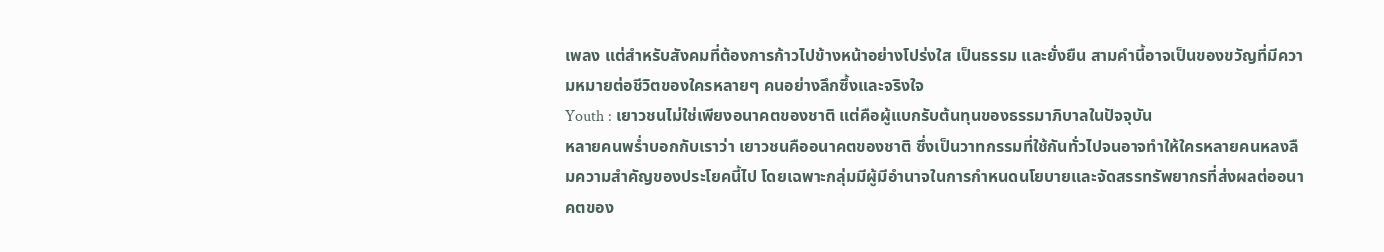เพลง แต่สำหรับสังคมที่ต้องการก้าวไปข้างหน้าอย่างโปร่งใส เป็นธรรม และยั่งยืน สามคำนี้อาจเป็นของขวัญที่มีความหมายต่อชีวิตของใครหลายๆ คนอย่างลึกซึ้งและจริงใจ
Youth : เยาวชนไม่ใช่เพียงอนาคตของชาติ แต่คือผู้แบกรับต้นทุนของธรรมาภิบาลในปัจจุบัน
หลายคนพร่ำบอกกับเราว่า เยาวชนคืออนาคตของชาติ ซึ่งเป็นวาทกรรมที่ใช้กันทั่วไปจนอาจทำให้ใครหลายคนหลงลืมความสำคัญของประโยคนี้ไป โดยเฉพาะกลุ่มมีผู้มีอำนาจในการกำหนดนโยบายและจัดสรรทรัพยากรที่ส่งผลต่ออนาคตของ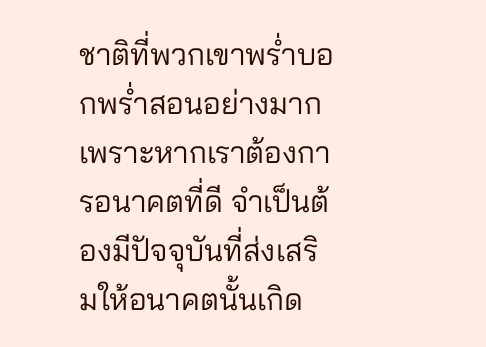ชาติที่พวกเขาพร่ำบอกพร่ำสอนอย่างมาก เพราะหากเราต้องการอนาคตที่ดี จำเป็นต้องมีปัจจุบันที่ส่งเสริมให้อนาคตนั้นเกิด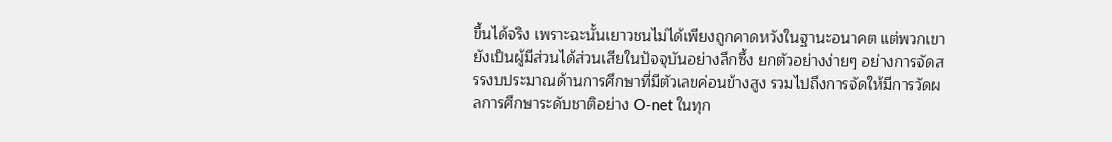ขึ้นได้จริง เพราะฉะนั้นเยาวชนไม่ได้เพียงถูกคาดหวังในฐานะอนาคต แต่พวกเขายังเป็นผู้มีส่วนได้ส่วนเสียในปัจจุบันอย่างลึกซึ้ง ยกตัวอย่างง่ายๆ อย่างการจัดสรรงบประมาณด้านการศึกษาที่มีตัวเลขค่อนข้างสูง รวมไปถึงการจัดให้มีการวัดผลการศึกษาระดับชาติอย่าง O-net ในทุก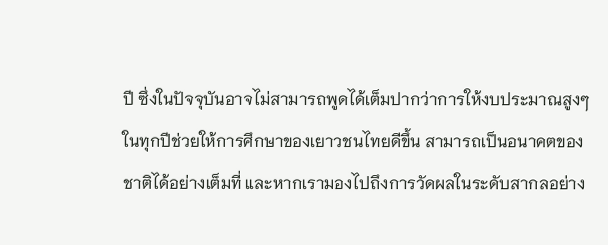ปี ซึ่งในปัจจุบันอาจไม่สามารถพูดได้เต็มปากว่าการให้งบประมาณสูงๆ ในทุกปีช่วยให้การศึกษาของเยาวชนไทยดีขึ้น สามารถเป็นอนาคตของชาติได้อย่างเต็มที่ และหากเรามองไปถึงการวัดผลในระดับสากลอย่าง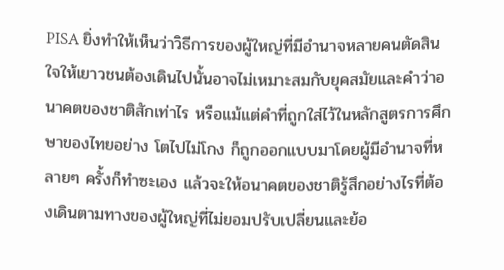PISA ยิ่งทำให้เห็นว่าวิธีการของผู้ใหญ่ที่มีอำนาจหลายคนตัดสินใจให้เยาวชนต้องเดินไปนั้นอาจไม่เหมาะสมกับยุคสมัยและคำว่าอนาคตของชาติสักเท่าไร หรือแม้แต่คำที่ถูกใส่ไว้ในหลักสูตรการศึกษาของไทยอย่าง โตไปไม่โกง ก็ถูกออกแบบมาโดยผู้มีอำนาจที่หลายๆ ครั้งก็ทำซะเอง แล้วจะให้อนาคตของชาติรู้สึกอย่างไรที่ต้องเดินตามทางของผู้ใหญ่ที่ไม่ยอมปรับเปลี่ยนและย้อ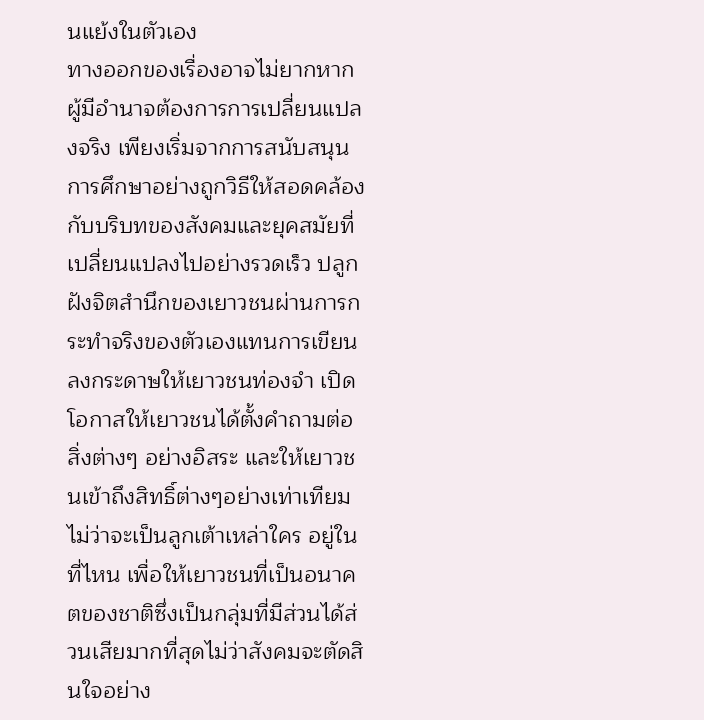นแย้งในตัวเอง
ทางออกของเรื่องอาจไม่ยากหากผู้มีอำนาจต้องการการเปลี่ยนแปลงจริง เพียงเริ่มจากการสนับสนุนการศึกษาอย่างถูกวิธีให้สอดคล้องกับบริบทของสังคมและยุคสมัยที่เปลี่ยนแปลงไปอย่างรวดเร็ว ปลูกฝังจิตสำนึกของเยาวชนผ่านการกระทำจริงของตัวเองแทนการเขียนลงกระดาษให้เยาวชนท่องจำ เปิดโอกาสให้เยาวชนได้ตั้งคำถามต่อสิ่งต่างๆ อย่างอิสระ และให้เยาวชนเข้าถึงสิทธิ์ต่างๆอย่างเท่าเทียม ไม่ว่าจะเป็นลูกเต้าเหล่าใคร อยู่ในที่ไหน เพื่อให้เยาวชนที่เป็นอนาคตของชาติซึ่งเป็นกลุ่มที่มีส่วนได้ส่วนเสียมากที่สุดไม่ว่าสังคมจะตัดสินใจอย่าง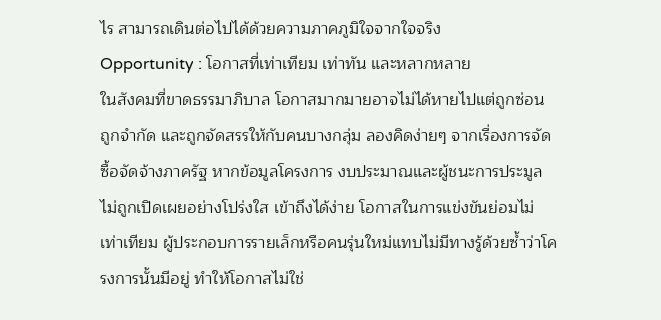ไร สามารถเดินต่อไปได้ด้วยความภาคภูมิใจจากใจจริง
Opportunity : โอกาสที่เท่าเทียม เท่าทัน และหลากหลาย
ในสังคมที่ขาดธรรมาภิบาล โอกาสมากมายอาจไม่ได้หายไปแต่ถูกซ่อน ถูกจำกัด และถูกจัดสรรให้กับคนบางกลุ่ม ลองคิดง่ายๆ จากเรื่องการจัดซื้อจัดจ้างภาครัฐ หากข้อมูลโครงการ งบประมาณและผู้ชนะการประมูลไม่ถูกเปิดเผยอย่างโปร่งใส เข้าถึงได้ง่าย โอกาสในการแข่งขันย่อมไม่เท่าเทียม ผู้ประกอบการรายเล็กหรือคนรุ่นใหม่แทบไม่มีทางรู้ด้วยซ้ำว่าโครงการนั้นมีอยู่ ทำให้โอกาสไม่ใช่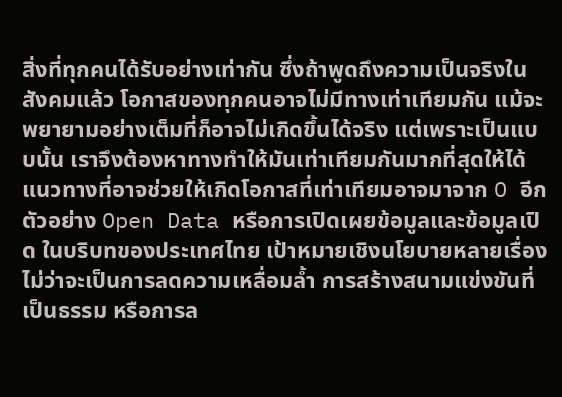สิ่งที่ทุกคนได้รับอย่างเท่ากัน ซึ่งถ้าพูดถึงความเป็นจริงในสังคมแล้ว โอกาสของทุกคนอาจไม่มีทางเท่าเทียมกัน แม้จะพยายามอย่างเต็มที่ก็อาจไม่เกิดขึ้นได้จริง แต่เพราะเป็นแบบนั้น เราจึงต้องหาทางทำให้มันเท่าเทียมกันมากที่สุดให้ได้
แนวทางที่อาจช่วยให้เกิดโอกาสที่เท่าเทียมอาจมาจาก O อีกตัวอย่าง Open Data หรือการเปิดเผยข้อมูลและข้อมูลเปิด ในบริบทของประเทศไทย เป้าหมายเชิงนโยบายหลายเรื่อง ไม่ว่าจะเป็นการลดความเหลื่อมล้ำ การสร้างสนามแข่งขันที่เป็นธรรม หรือการล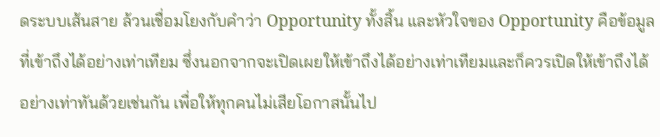ดระบบเส้นสาย ล้วนเชื่อมโยงกับคำว่า Opportunity ทั้งสิ้น และหัวใจของ Opportunity คือข้อมูลที่เข้าถึงได้อย่างเท่าเทียม ซึ่งนอกจากจะเปิดเผยให้เข้าถึงได้อย่างเท่าเทียมและก็ควรเปิดให้เข้าถึงได้อย่างเท่าทันด้วยเช่นกัน เพื่อให้ทุกคนไม่เสียโอกาสนั้นไป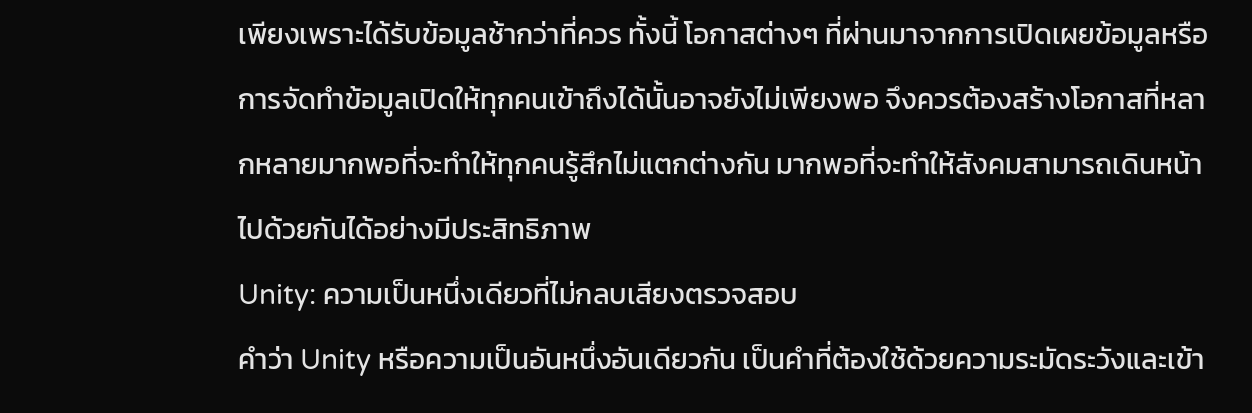เพียงเพราะได้รับข้อมูลช้ากว่าที่ควร ทั้งนี้ โอกาสต่างๆ ที่ผ่านมาจากการเปิดเผยข้อมูลหรือการจัดทำข้อมูลเปิดให้ทุกคนเข้าถึงได้นั้นอาจยังไม่เพียงพอ จึงควรต้องสร้างโอกาสที่หลากหลายมากพอที่จะทำให้ทุกคนรู้สึกไม่แตกต่างกัน มากพอที่จะทำให้สังคมสามารถเดินหน้าไปด้วยกันได้อย่างมีประสิทธิภาพ
Unity: ความเป็นหนึ่งเดียวที่ไม่กลบเสียงตรวจสอบ
คำว่า Unity หรือความเป็นอันหนึ่งอันเดียวกัน เป็นคำที่ต้องใช้ด้วยความระมัดระวังและเข้า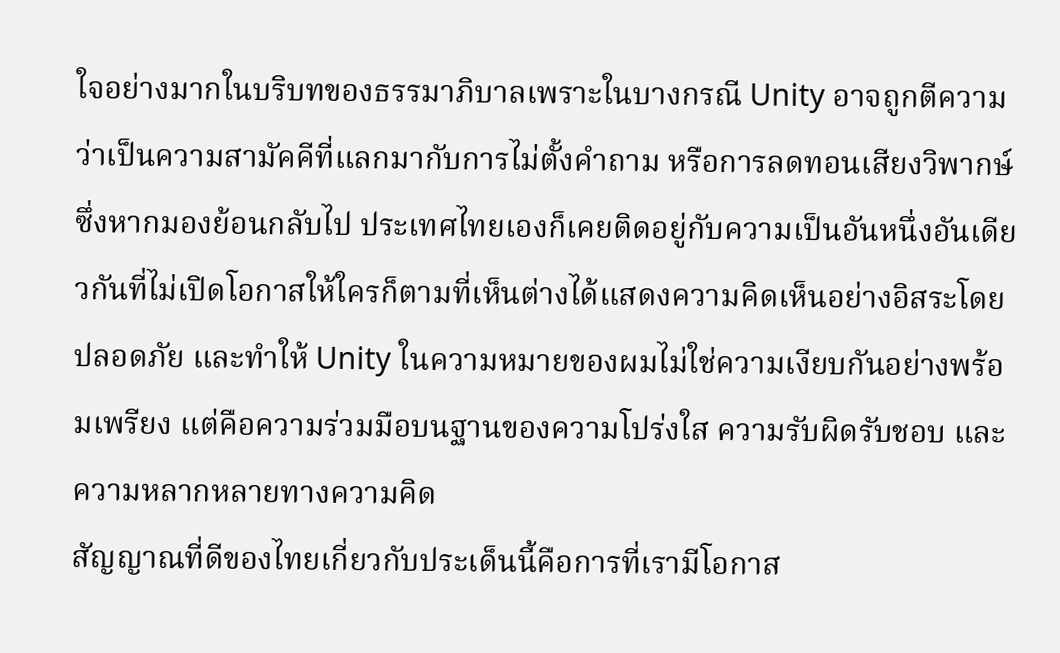ใจอย่างมากในบริบทของธรรมาภิบาลเพราะในบางกรณี Unity อาจถูกตีความว่าเป็นความสามัคคีที่แลกมากับการไม่ตั้งคำถาม หรือการลดทอนเสียงวิพากษ์ ซึ่งหากมองย้อนกลับไป ประเทศไทยเองก็เคยติดอยู่กับความเป็นอันหนึ่งอันเดียวกันที่ไม่เปิดโอกาสให้ใครก็ตามที่เห็นต่างได้แสดงความคิดเห็นอย่างอิสระโดยปลอดภัย และทำให้ Unity ในความหมายของผมไม่ใช่ความเงียบกันอย่างพร้อมเพรียง แต่คือความร่วมมือบนฐานของความโปร่งใส ความรับผิดรับชอบ และความหลากหลายทางความคิด
สัญญาณที่ดีของไทยเกี่ยวกับประเด็นนี้คือการที่เรามีโอกาส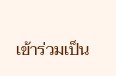เข้าร่วมเป็น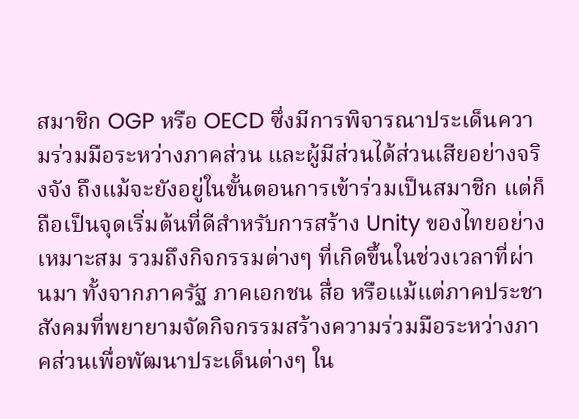สมาชิก OGP หรือ OECD ซึ่งมีการพิจารณาประเด็นความร่วมมือระหว่างภาคส่วน และผู้มีส่วนได้ส่วนเสียอย่างจริงจัง ถึงแม้จะยังอยู่ในขั้นตอนการเข้าร่วมเป็นสมาชิก แต่ก็ถือเป็นจุดเริ่มต้นที่ดีสำหรับการสร้าง Unity ของไทยอย่างเหมาะสม รวมถึงกิจกรรมต่างๆ ที่เกิดขึ้นในช่วงเวลาที่ผ่านมา ทั้งจากภาครัฐ ภาคเอกชน สื่อ หรือแม้แต่ภาคประชาสังคมที่พยายามจัดกิจกรรมสร้างความร่วมมือระหว่างภาคส่วนเพื่อพัฒนาประเด็นต่างๆ ใน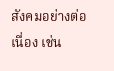สังคมอย่างต่อเนื่อง เช่น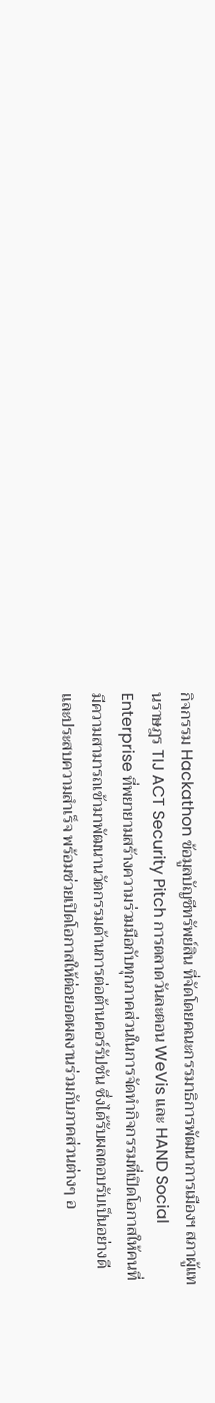กิจกรรม Hackathon ข้อมูลบัญชีทรัพย์สิน ที่จัดโดยคณะกรรมาธิการพัฒนาการเมืองฯ สภาผู้แทนราษฎร TIJ ACT Security Pitch การตลาดวันละตอน WeVis และ HAND Social Enterprise ที่พยายามสร้างความร่วมมือกับทุกภาคส่วนในการจัดทำกิจกรรมที่เปิดโอกาสให้คนที่มีความสามารถเข้ามาพัฒนานวัตกรรมด้านการต่อต้านคอร์รัปชัน ซึ่งได้รับผลตอบรับเป็นอย่างดีและประสบความสำเร็จ พร้อมช่วยเปิดโอกาสให้ต่อยอดผลงานร่วมกับภาคส่วนต่างๆ อ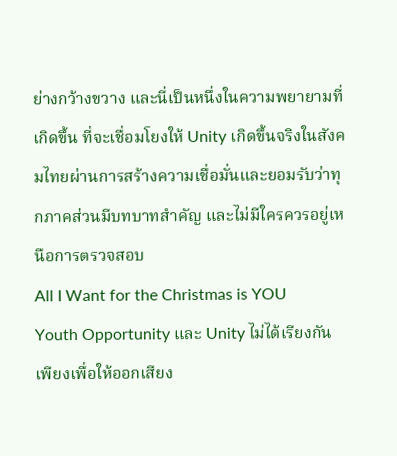ย่างกว้างขวาง และนี่เป็นหนึ่งในความพยายามที่เกิดขึ้น ที่จะเชื่อมโยงให้ Unity เกิดขึ้นจริงในสังคมไทยผ่านการสร้างความเชื่อมั่นและยอมรับว่าทุกภาคส่วนมีบทบาทสำคัญ และไม่มีใครควรอยู่เหนือการตรวจสอบ
All I Want for the Christmas is YOU
Youth Opportunity และ Unity ไม่ได้เรียงกันเพียงเพื่อให้ออกเสียง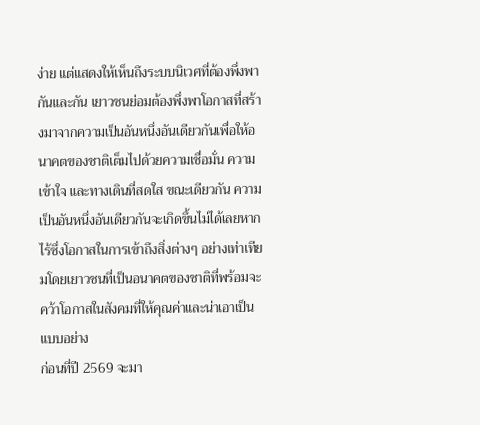ง่าย แต่แสดงให้เห็นถึงระบบนิเวศที่ต้องพึ่งพากันและกัน เยาวชนย่อมต้องพึ่งพาโอกาสที่สร้างมาจากความเป็นอันหนึ่งอันเดียวกันเพื่อให้อนาคตของชาติเต็มไปด้วยความเชื่อมั่น ความเข้าใจ และทางเดินที่สดใส ขณะเดียวกัน ความเป็นอันหนึ่งอันเดียวกันจะเกิดขึ้นไม่ได้เลยหากไร้ซึ่งโอกาสในการเข้าถึงสิ่งต่างๆ อย่างเท่าเทียมโดยเยาวชนที่เป็นอนาคตของชาติที่พร้อมจะคว้าโอกาสในสังคมที่ให้คุณค่าและน่าเอาเป็นแบบอย่าง
ก่อนที่ปี 2569 จะมา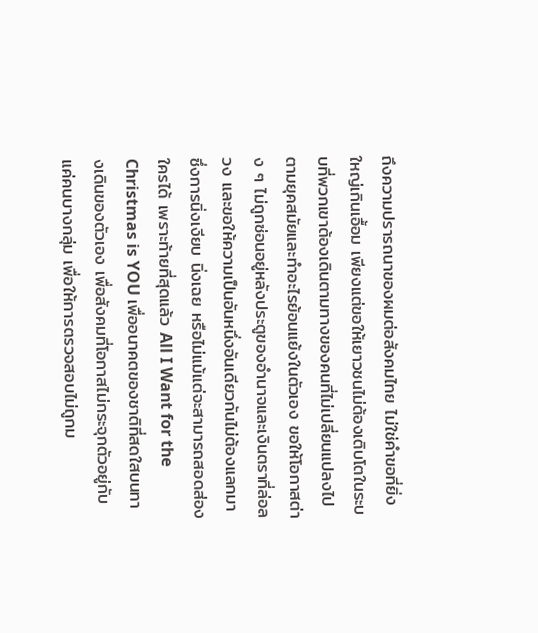ถึงความปรารถนาของผมต่อสังคมไทย ไม่ใช่คำขอที่ยิ่งใหญ่เกินเอื้อม เพียงแต่ขอให้เยาวชนไม่ต้องเติบโตในระบบที่พวกเขาต้องเดินตามทางของคนที่ไม่เปลี่ยนแปลงไปตามยุคสมัยและทำอะไรย้อนแย้งในตัวเอง ขอให้โอกาสต่าง ๆ ไม่ถูกซ่อนอยู่หลังประตูของอำนาจและเงินตราที่ล่อลวง และขอให้ความเป็นอันหนึ่งอันเดียวกันไม่ต้องแลกมาซึ่งการนิ่งเงียบ นิ่งเฉย หรือไม่แม้แต่จะสามารถสอดส่องใครได้ เพราะท้ายที่สุดแล้ว All I Want for the Christmas is YOU เพื่ออนาคตของชาติที่สดใสบนทางเดินของตัวเอง เพื่อสังคมที่โอกาสไม่กระจุกตัวอยู่กับแค่คนบางกลุ่ม เพื่อให้การตรวจสอบไม่ถูกม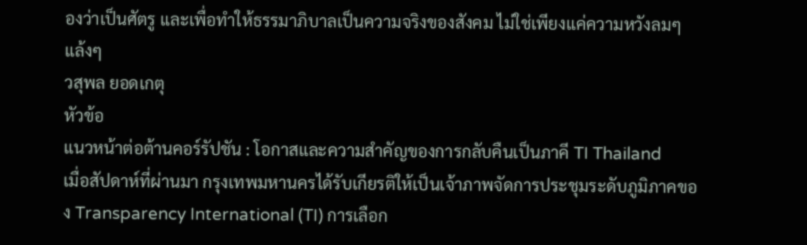องว่าเป็นศัตรู และเพื่อทำให้ธรรมาภิบาลเป็นความจริงของสังคม ไม่ใช่เพียงแค่ความหวังลมๆ แล้งๆ
วสุพล ยอดเกตุ
หัวข้อ
แนวหน้าต่อต้านคอร์รัปชัน : โอกาสและความสำคัญของการกลับคืนเป็นภาคี TI Thailand
เมื่อสัปดาห์ที่ผ่านมา กรุงเทพมหานครได้รับเกียรติให้เป็นเจ้าภาพจัดการประชุมระดับภูมิภาคของ Transparency International (TI) การเลือก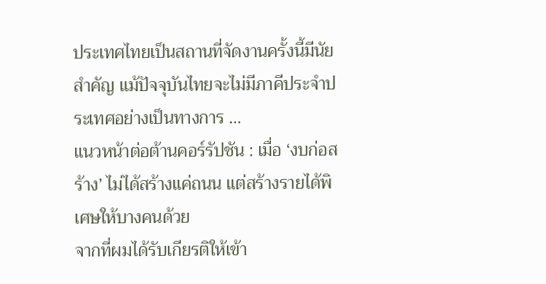ประเทศไทยเป็นสถานที่จัดงานครั้งนี้มีนัยสำคัญ แม้ปัจจุบันไทยจะไม่มีภาคีประจำประเทศอย่างเป็นทางการ …
แนวหน้าต่อต้านคอร์รัปชัน : เมื่อ ‘งบก่อสร้าง’ ไม่ได้สร้างแค่ถนน แต่สร้างรายได้พิเศษให้บางคนด้วย
จากที่ผมได้รับเกียรติให้เข้า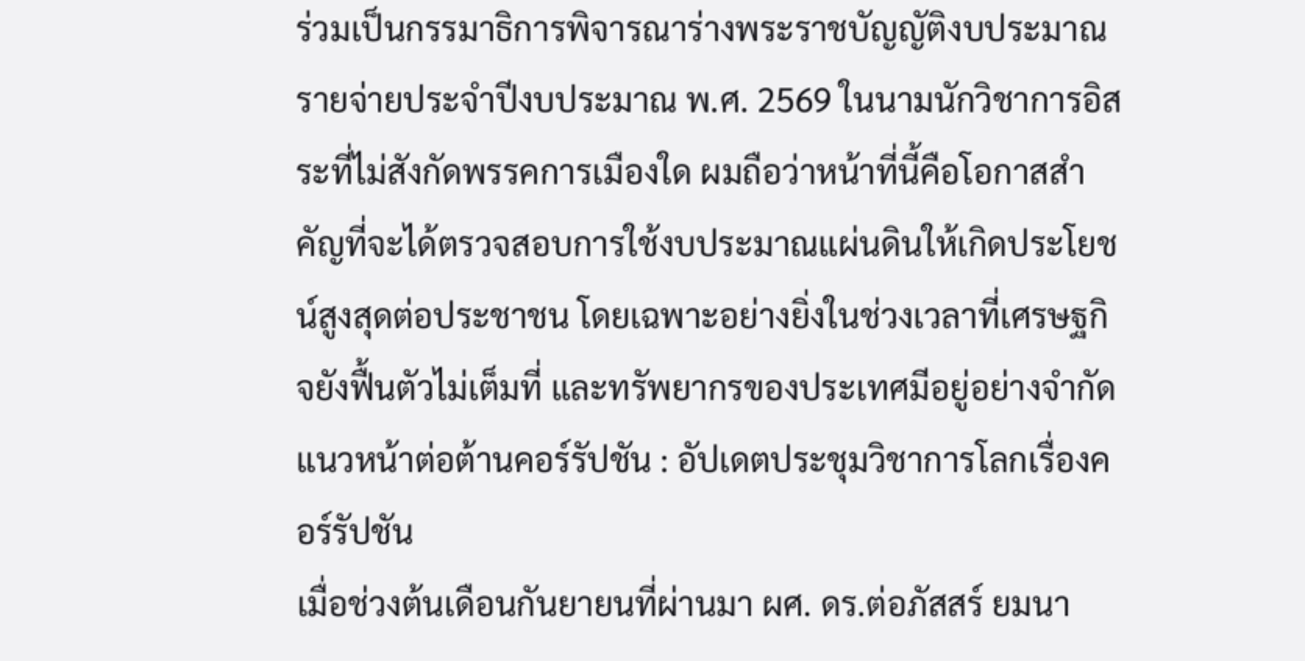ร่วมเป็นกรรมาธิการพิจารณาร่างพระราชบัญญัติงบประมาณรายจ่ายประจำปีงบประมาณ พ.ศ. 2569 ในนามนักวิชาการอิสระที่ไม่สังกัดพรรคการเมืองใด ผมถือว่าหน้าที่นี้คือโอกาสสำคัญที่จะได้ตรวจสอบการใช้งบประมาณแผ่นดินให้เกิดประโยชน์สูงสุดต่อประชาชน โดยเฉพาะอย่างยิ่งในช่วงเวลาที่เศรษฐกิจยังฟื้นตัวไม่เต็มที่ และทรัพยากรของประเทศมีอยู่อย่างจำกัด
แนวหน้าต่อต้านคอร์รัปชัน : อัปเดตประชุมวิชาการโลกเรื่องคอร์รัปชัน
เมื่อช่วงต้นเดือนกันยายนที่ผ่านมา ผศ. ดร.ต่อภัสสร์ ยมนา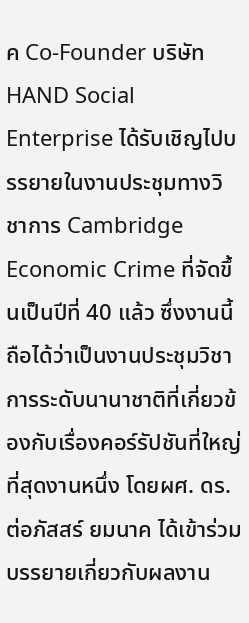ค Co-Founder บริษัท HAND Social Enterprise ได้รับเชิญไปบรรยายในงานประชุมทางวิชาการ Cambridge Economic Crime ที่จัดขึ้นเป็นปีที่ 40 แล้ว ซึ่งงานนี้ถือได้ว่าเป็นงานประชุมวิชาการระดับนานาชาติที่เกี่ยวข้องกับเรื่องคอร์รัปชันที่ใหญ่ที่สุดงานหนึ่ง โดยผศ. ดร.ต่อภัสสร์ ยมนาค ได้เข้าร่วมบรรยายเกี่ยวกับผลงาน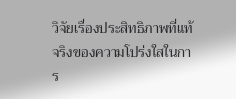วิจัยเรื่องประสิทธิภาพที่แท้จริงของความโปร่งใสในการ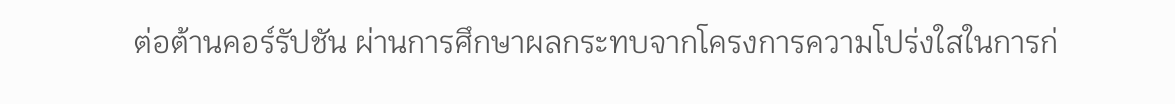ต่อต้านคอร์รัปชัน ผ่านการศึกษาผลกระทบจากโครงการความโปร่งใสในการก่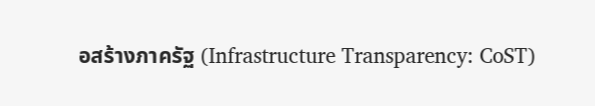อสร้างภาครัฐ (Infrastructure Transparency: CoST)